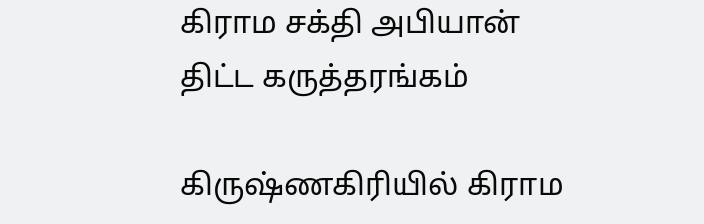கிராம சக்தி அபியான் திட்ட கருத்தரங்கம்

கிருஷ்ணகிரியில் கிராம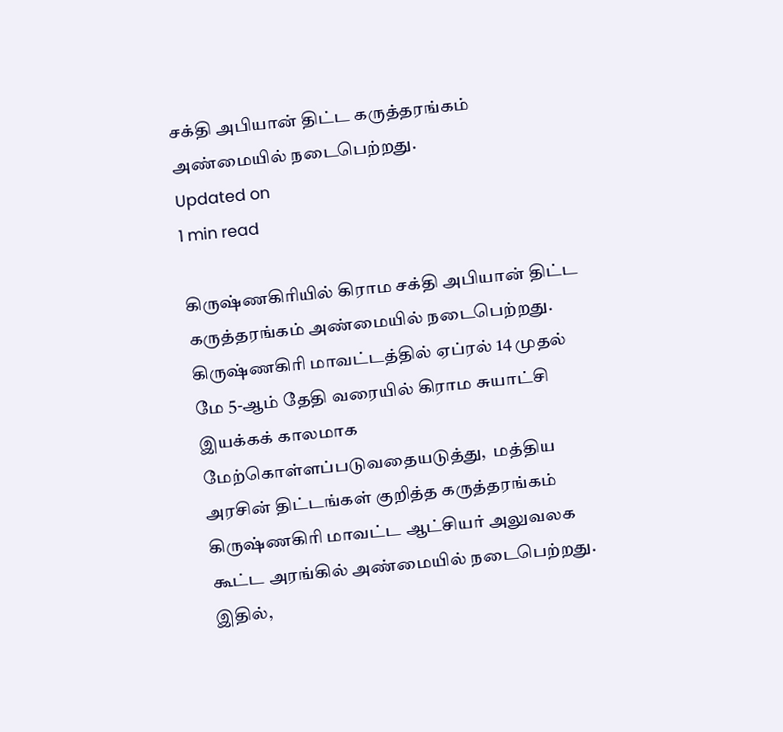சக்தி அபியான் திட்ட கருத்தரங்கம் அண்மையில் நடைபெற்றது.
Updated on
1 min read

கிருஷ்ணகிரியில் கிராம சக்தி அபியான் திட்ட கருத்தரங்கம் அண்மையில் நடைபெற்றது.
கிருஷ்ணகிரி மாவட்டத்தில் ஏப்ரல் 14 முதல் மே 5-ஆம் தேதி வரையில் கிராம சுயாட்சி இயக்கக் காலமாக மேற்கொள்ளப்படுவதையடுத்து,  மத்திய அரசின் திட்டங்கள் குறித்த கருத்தரங்கம் கிருஷ்ணகிரி மாவட்ட ஆட்சியர் அலுவலக கூட்ட அரங்கில் அண்மையில் நடைபெற்றது.
இதில்,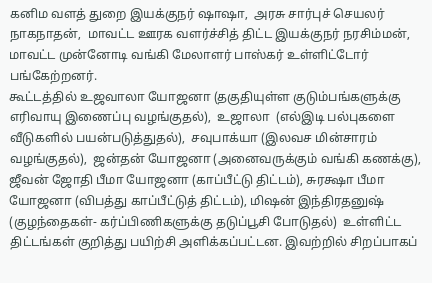கனிம வளத் துறை இயக்குநர் ஷாஷா,  அரசு சார்புச் செயலர் நாகநாதன்,  மாவட்ட ஊரக வளர்ச்சித் திட்ட இயக்குநர் நரசிம்மன்,  மாவட்ட முன்னோடி வங்கி மேலாளர் பாஸ்கர் உள்ளிட்டோர் பங்கேற்றனர்.
கூட்டத்தில் உஜவாலா யோஜனா (தகுதியுள்ள குடும்பங்களுக்கு எரிவாயு இணைப்பு வழங்குதல்),  உஜாலா  (எல்இடி பல்புகளை வீடுகளில் பயன்படுத்துதல்),  சவுபாக்யா (இலவச மின்சாரம் வழங்குதல்),  ஜன்தன் யோஜனா (அனைவருக்கும் வங்கி கணக்கு),  ஜீவன் ஜோதி பீமா யோஜனா (காப்பீட்டு திட்டம்), சுரக்ஷா பீமா யோஜனா (விபத்து காப்பீட்டுத் திட்டம்), மிஷன் இந்திரதனுஷ் (குழந்தைகள்- கர்ப்பிணிகளுக்கு தடுப்பூசி போடுதல்)  உள்ளிட்ட  திட்டங்கள் குறித்து பயிற்சி அளிக்கப்பட்டன. இவற்றில் சிறப்பாகப்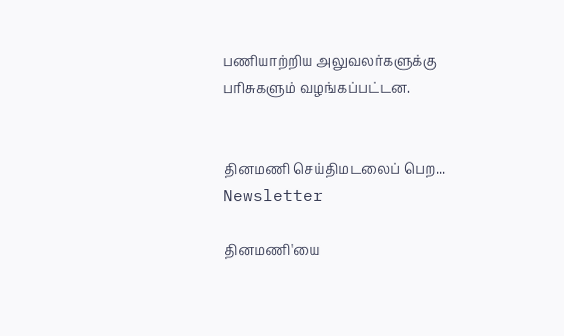பணியாற்றிய அலுவலர்களுக்கு பரிசுகளும் வழங்கப்பட்டன.


தினமணி செய்திமடலைப் பெற... Newsletter

தினமணி'யை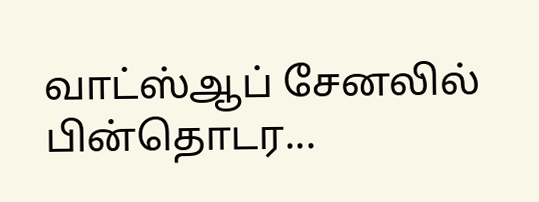வாட்ஸ்ஆப் சேனலில் பின்தொடர...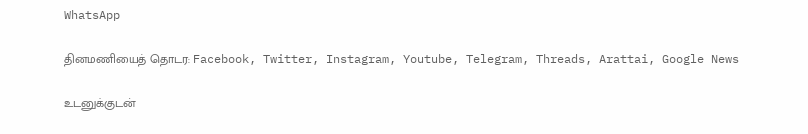WhatsApp

தினமணியைத் தொடர: Facebook, Twitter, Instagram, Youtube, Telegram, Threads, Arattai, Google News

உடனுக்குடன்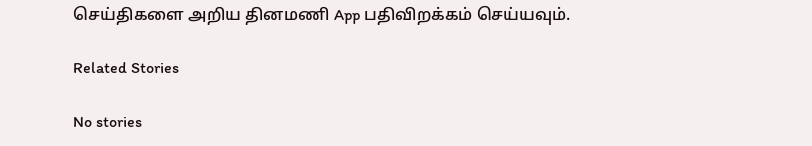செய்திகளை அறிய தினமணி App பதிவிறக்கம் செய்யவும்.

Related Stories

No stories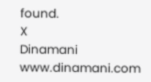found.
X
Dinamani
www.dinamani.com